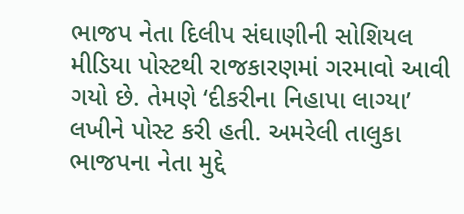ભાજપ નેતા દિલીપ સંઘાણીની સોશિયલ મીડિયા પોસ્ટથી રાજકારણમાં ગરમાવો આવી ગયો છે. તેમણે ‘દીકરીના નિહાપા લાગ્યા’ લખીને પોસ્ટ કરી હતી. અમરેલી તાલુકા ભાજપના નેતા મુદ્દે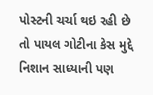પોસ્ટની ચર્ચા થઇ રહી છે તો પાયલ ગોટીના કેસ મુદ્દે નિશાન સાધ્યાની પણ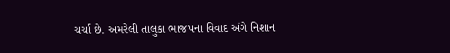ચર્ચા છે. અમરેલી તાલુકા ભાજપના વિવાદ અંગે નિશાન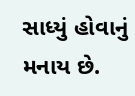સાધ્યું હોવાનું મનાય છે.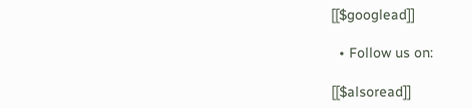[[$googlead]]

  • Follow us on:

[[$alsoread]]